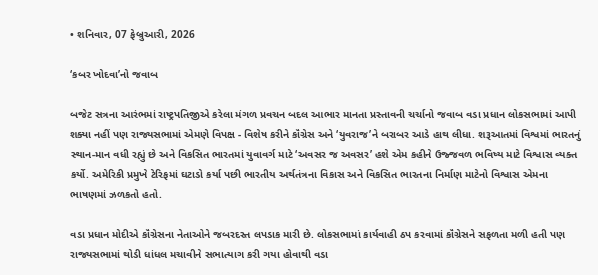• શનિવાર, 07 ફેબ્રુઆરી, 2026

‘કબર ખોદવા’નો જવાબ

બજેટ સત્રના આરંભમાં રાષ્ટ્રપતિજીએ કરેલા મંગળ પ્રવચન બદલ આભાર માનતા પ્રસ્તાવની ચર્ચાનો જવાબ વડા પ્રધાન લોકસભામાં આપી શક્યા નહીં પણ રાજ્યસભામાં એમણે વિપક્ષ - વિશેષ કરીને કૉંગ્રેસ અને ‘યુવરાજ’ને બરાબર આડે હાથ લીધા. શરૂઆતમાં વિશ્વમાં ભારતનું સ્થાન-માન વધી રહ્યું છે અને વિકસિત ભારતમાં યુવાવર્ગ માટે ‘અવસર જ અવસર’ હશે એમ કહીને ઉજ્જવળ ભવિષ્ય માટે વિશ્વાસ વ્યક્ત કર્યો. અમેરિકી પ્રમુખે ટેરિફમાં ઘટાડો કર્યા પછી ભારતીય અર્થતંત્રના વિકાસ અને વિકસિત ભારતના નિર્માણ માટેનો વિશ્વાસ એમના ભાષણમાં ઝળકતો હતો.

વડા પ્રધાન મોદીએ કૉંગ્રેસના નેતાઓને જબરદસ્ત લપડાક મારી છે. લોકસભામાં કાર્યવાહી ઠપ કરવામાં કૉંગ્રેસને સફળતા મળી હતી પણ રાજ્યસભામાં થોડી ધાંધલ મચાવીને સભાત્યાગ કરી ગયા હોવાથી વડા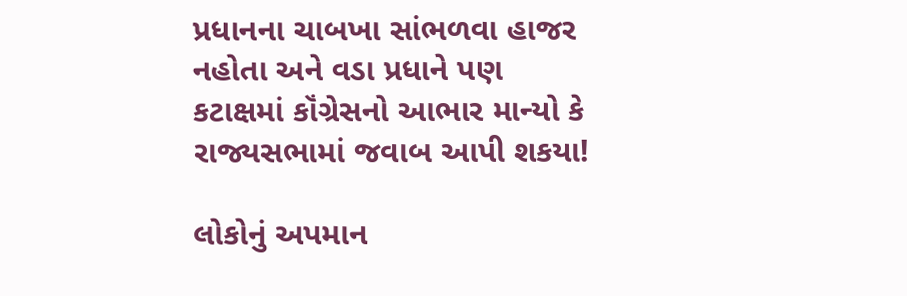પ્રધાનના ચાબખા સાંભળવા હાજર નહોતા અને વડા પ્રધાને પણ કટાક્ષમાં કૉંગ્રેસનો આભાર માન્યો કે રાજ્યસભામાં જવાબ આપી શકયા!

લોકોનું અપમાન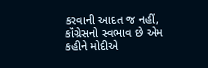કરવાની આદત જ નહીં, કૉંગ્રેસનો સ્વભાવ છે એમ કહીને મોદીએ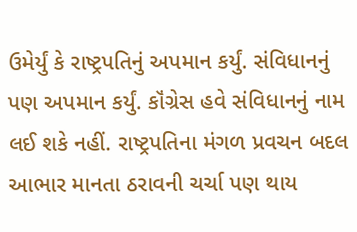ઉમેર્યું કે રાષ્ટ્રપતિનું અપમાન કર્યું. સંવિધાનનું પણ અપમાન કર્યું. કૉંગ્રેસ હવે સંવિધાનનું નામ લઈ શકે નહીં. રાષ્ટ્રપતિના મંગળ પ્રવચન બદલ આભાર માનતા ઠરાવની ચર્ચા પણ થાય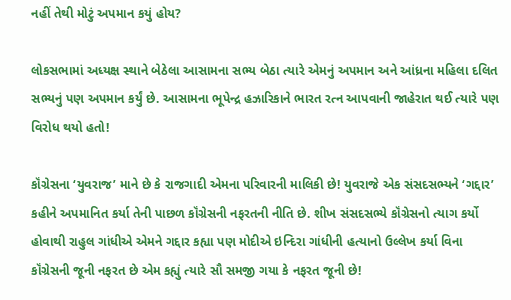નહીં તેથી મોટું અપમાન કયું હોય?

લોકસભામાં અધ્યક્ષ સ્થાને બેઠેલા આસામના સભ્ય બેઠા ત્યારે એમનું અપમાન અને આંધ્રના મહિલા દલિત સભ્યનું પણ અપમાન કર્યું છે. આસામના ભૂપેન્દ્ર હઝારિકાને ભારત રત્ન આપવાની જાહેરાત થઈ ત્યારે પણ વિરોધ થયો હતો!

કૉંગ્રેસના ‘યુવરાજ’ માને છે કે રાજગાદી એમના પરિવારની માલિકી છે! યુવરાજે એક સંસદસભ્યને ‘ગદ્દાર’ કહીને અપમાનિત કર્યા તેની પાછળ કૉંગ્રેસની નફરતની નીતિ છે. શીખ સંસદસભ્યે કૉંગ્રેસનો ત્યાગ કર્યો હોવાથી રાહુલ ગાંધીએ એમને ગદ્દાર કહ્યા પણ મોદીએ ઇન્દિરા ગાંધીની હત્યાનો ઉલ્લેખ કર્યા વિના કૉંગ્રેસની જૂની નફરત છે એમ કહ્યું ત્યારે સૌ સમજી ગયા કે નફરત જૂની છે!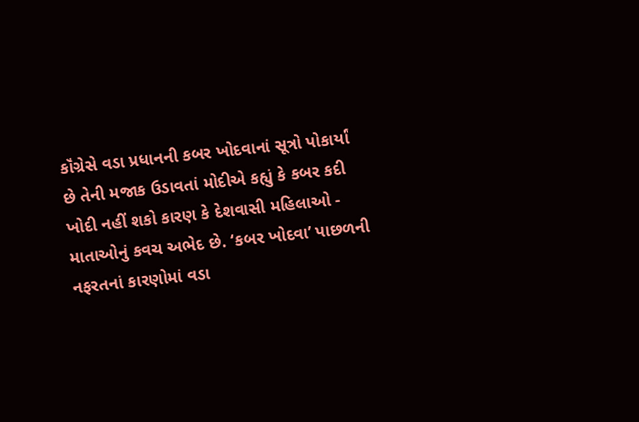કૉંગ્રેસે વડા પ્રધાનની કબર ખોદવાનાં સૂત્રો પોકાર્યાં છે તેની મજાક ઉડાવતાં મોદીએ કહ્યું કે કબર કદી ખોદી નહીં શકો કારણ કે દેશવાસી મહિલાઓ - માતાઓનું કવચ અભેદ છે. ‘કબર ખોદવા’ પાછળની નફરતનાં કારણોમાં વડા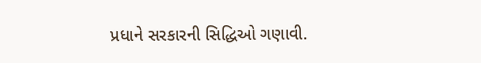પ્રધાને સરકારની સિદ્ધિઓ ગણાવી.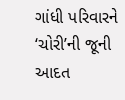ગાંધી પરિવારને ‘ચોરી’ની જૂની આદત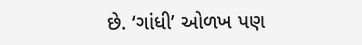છે. ‘ગાંધી’ ઓળખ પણ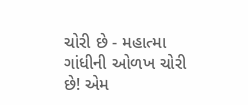ચોરી છે - મહાત્મા ગાંધીની ઓળખ ચોરી છે! એમ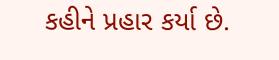કહીને પ્રહાર કર્યા છે.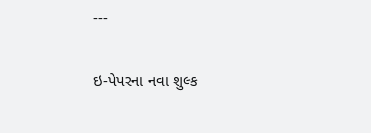---

ઇ-પેપરના નવા શુલ્ક